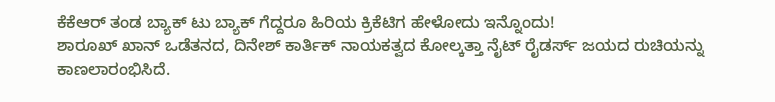ಕೆಕೆಆರ್ ತಂಡ ಬ್ಯಾಕ್ ಟು ಬ್ಯಾಕ್ ಗೆದ್ದರೂ ಹಿರಿಯ ಕ್ರಿಕೆಟಿಗ ಹೇಳೋದು ಇನ್ನೊಂದು!
ಶಾರೂಖ್ ಖಾನ್ ಒಡೆತನದ, ದಿನೇಶ್ ಕಾರ್ತಿಕ್ ನಾಯಕತ್ವದ ಕೋಲ್ಕತ್ತಾ ನೈಟ್ ರೈಡರ್ಸ್ ಜಯದ ರುಚಿಯನ್ನು ಕಾಣಲಾರಂಭಿಸಿದೆ.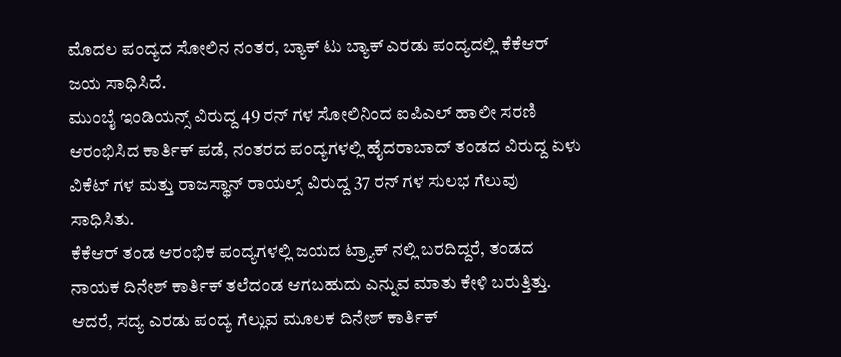ಮೊದಲ ಪಂದ್ಯದ ಸೋಲಿನ ನಂತರ, ಬ್ಯಾಕ್ ಟು ಬ್ಯಾಕ್ ಎರಡು ಪಂದ್ಯದಲ್ಲಿ ಕೆಕೆಆರ್ ಜಯ ಸಾಧಿಸಿದೆ.
ಮುಂಬೈ ಇಂಡಿಯನ್ಸ್ ವಿರುದ್ದ 49 ರನ್ ಗಳ ಸೋಲಿನಿಂದ ಐಪಿಎಲ್ ಹಾಲೀ ಸರಣಿ ಆರಂಭಿಸಿದ ಕಾರ್ತಿಕ್ ಪಡೆ, ನಂತರದ ಪಂದ್ಯಗಳಲ್ಲಿ ಹೈದರಾಬಾದ್ ತಂಡದ ವಿರುದ್ದ ಏಳು ವಿಕೆಟ್ ಗಳ ಮತ್ತು ರಾಜಸ್ಥಾನ್ ರಾಯಲ್ಸ್ ವಿರುದ್ದ 37 ರನ್ ಗಳ ಸುಲಭ ಗೆಲುವು ಸಾಧಿಸಿತು.
ಕೆಕೆಆರ್ ತಂಡ ಆರಂಭಿಕ ಪಂದ್ಯಗಳಲ್ಲಿ ಜಯದ ಟ್ರ್ಯಾಕ್ ನಲ್ಲಿ ಬರದಿದ್ದರೆ, ತಂಡದ ನಾಯಕ ದಿನೇಶ್ ಕಾರ್ತಿಕ್ ತಲೆದಂಡ ಆಗಬಹುದು ಎನ್ನುವ ಮಾತು ಕೇಳಿ ಬರುತ್ತಿತ್ತು. ಆದರೆ, ಸದ್ಯ ಎರಡು ಪಂದ್ಯ ಗೆಲ್ಲುವ ಮೂಲಕ ದಿನೇಶ್ ಕಾರ್ತಿಕ್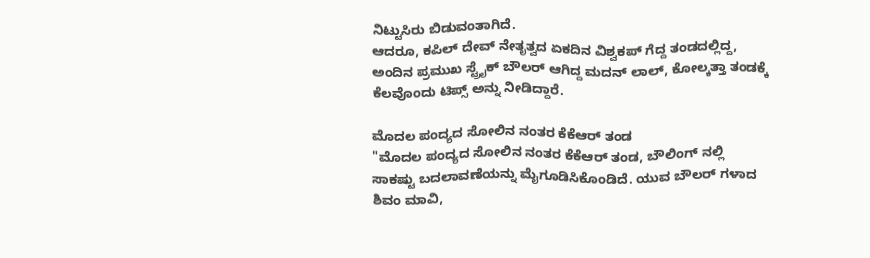ನಿಟ್ಟುಸಿರು ಬಿಡುವಂತಾಗಿದೆ.
ಆದರೂ, ಕಪಿಲ್ ದೇವ್ ನೇತೃತ್ವದ ಏಕದಿನ ವಿಶ್ವಕಪ್ ಗೆದ್ದ ತಂಡದಲ್ಲಿದ್ದ, ಅಂದಿನ ಪ್ರಮುಖ ಸ್ಟ್ರೈಕ್ ಬೌಲರ್ ಆಗಿದ್ದ ಮದನ್ ಲಾಲ್, ಕೋಲ್ಕತ್ತಾ ತಂಡಕ್ಕೆ ಕೆಲವೊಂದು ಟಿಪ್ಸ್ ಅನ್ನು ನೀಡಿದ್ದಾರೆ.

ಮೊದಲ ಪಂದ್ಯದ ಸೋಲಿನ ನಂತರ ಕೆಕೆಆರ್ ತಂಡ
"ಮೊದಲ ಪಂದ್ಯದ ಸೋಲಿನ ನಂತರ ಕೆಕೆಆರ್ ತಂಡ, ಬೌಲಿಂಗ್ ನಲ್ಲಿ ಸಾಕಷ್ಟು ಬದಲಾವಣೆಯನ್ನು ಮೈಗೂಡಿಸಿಕೊಂಡಿದೆ. ಯುವ ಬೌಲರ್ ಗಳಾದ ಶಿವಂ ಮಾವಿ,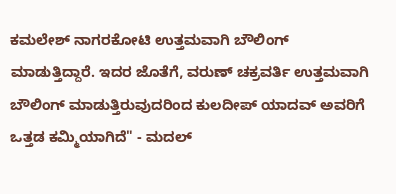ಕಮಲೇಶ್ ನಾಗರಕೋಟಿ ಉತ್ತಮವಾಗಿ ಬೌಲಿಂಗ್ ಮಾಡುತ್ತಿದ್ದಾರೆ. ಇದರ ಜೊತೆಗೆ, ವರುಣ್ ಚಕ್ರವರ್ತಿ ಉತ್ತಮವಾಗಿ ಬೌಲಿಂಗ್ ಮಾಡುತ್ತಿರುವುದರಿಂದ ಕುಲದೀಪ್ ಯಾದವ್ ಅವರಿಗೆ ಒತ್ತಡ ಕಮ್ಮಿಯಾಗಿದೆ" - ಮದಲ್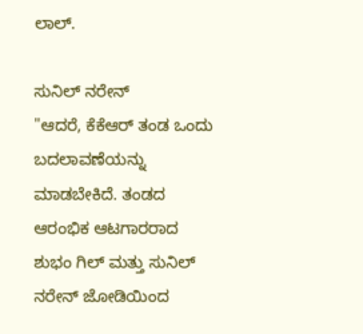ಲಾಲ್.

ಸುನಿಲ್ ನರೇನ್
"ಆದರೆ, ಕೆಕೆಆರ್ ತಂಡ ಒಂದು ಬದಲಾವಣೆಯನ್ನು ಮಾಡಬೇಕಿದೆ. ತಂಡದ ಆರಂಭಿಕ ಆಟಗಾರರಾದ ಶುಭಂ ಗಿಲ್ ಮತ್ತು ಸುನಿಲ್ ನರೇನ್ ಜೋಡಿಯಿಂದ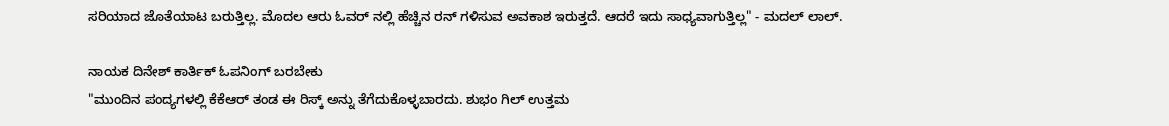ಸರಿಯಾದ ಜೊತೆಯಾಟ ಬರುತ್ತಿಲ್ಲ. ಮೊದಲ ಆರು ಓವರ್ ನಲ್ಲಿ ಹೆಚ್ಚಿನ ರನ್ ಗಳಿಸುವ ಅವಕಾಶ ಇರುತ್ತದೆ. ಆದರೆ ಇದು ಸಾಧ್ಯವಾಗುತ್ತಿಲ್ಲ" - ಮದಲ್ ಲಾಲ್.

ನಾಯಕ ದಿನೇಶ್ ಕಾರ್ತಿಕ್ ಓಪನಿಂಗ್ ಬರಬೇಕು
"ಮುಂದಿನ ಪಂದ್ಯಗಳಲ್ಲಿ ಕೆಕೆಆರ್ ತಂಡ ಈ ರಿಸ್ಕ್ ಅನ್ನು ತೆಗೆದುಕೊಳ್ಳಬಾರದು. ಶುಭಂ ಗಿಲ್ ಉತ್ತಮ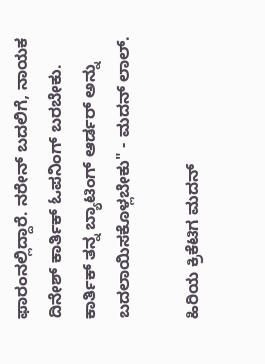ಫಾರಂನಲ್ಲಿದ್ದಾರೆ. ನರೇನ್ ಬದಲಿಗೆ, ನಾಯಕ ದಿನೇಶ್ ಕಾರ್ತಿಕ್ ಓಪನಿಂಗ್ ಬರಬೇಕು. ಕಾರ್ತಿಕ್ ತನ್ನ ಬ್ಯಾಟಿಂಗ್ ಆರ್ಡರ್ ಅನ್ನು ಬದಲಾಯಿಸಕೊಳ್ಲಬೇಕು" - ಮದನ್ ಲಾಲ್.

ಹಿರಿಯ ಕ್ರಿಕೆಟಿಗ ಮದನ್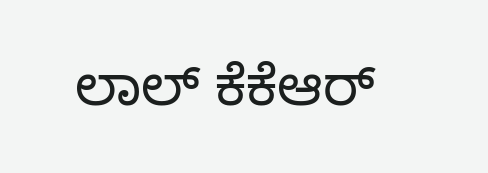ಲಾಲ್ ಕೆಕೆಆರ್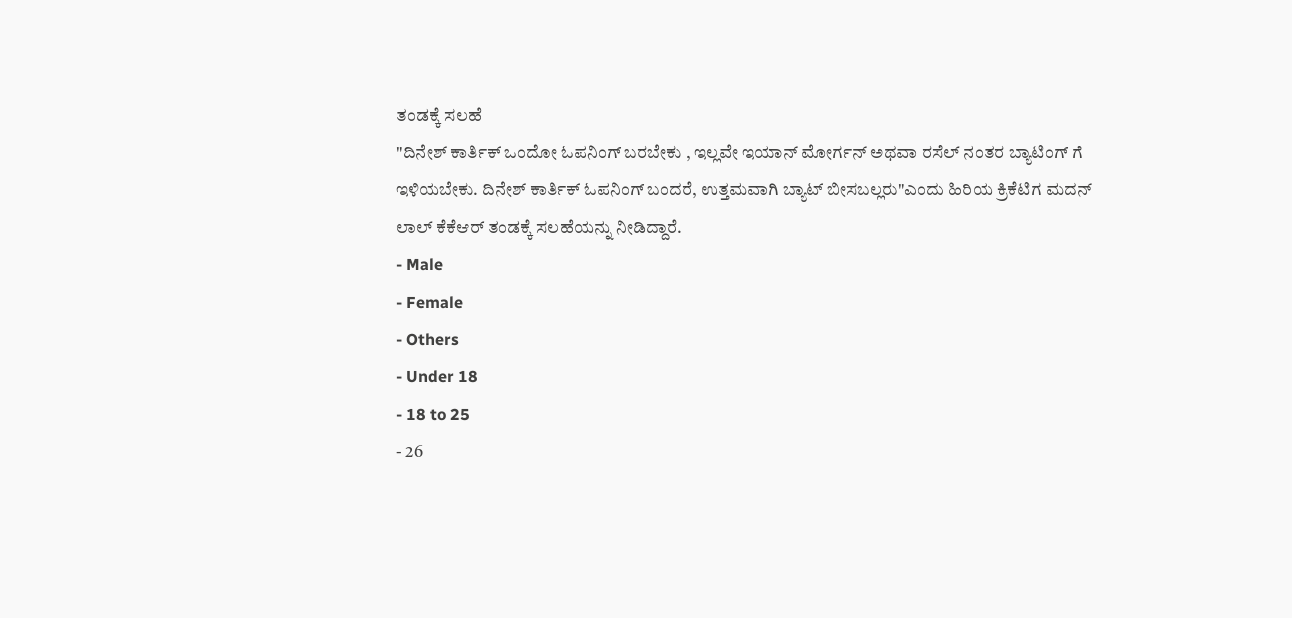ತಂಡಕ್ಕೆ ಸಲಹೆ
"ದಿನೇಶ್ ಕಾರ್ತಿಕ್ ಒಂದೋ ಓಪನಿಂಗ್ ಬರಬೇಕು , ಇಲ್ಲವೇ ಇಯಾನ್ ಮೋರ್ಗನ್ ಅಥವಾ ರಸೆಲ್ ನಂತರ ಬ್ಯಾಟಿಂಗ್ ಗೆ ಇಳಿಯಬೇಕು. ದಿನೇಶ್ ಕಾರ್ತಿಕ್ ಓಪನಿಂಗ್ ಬಂದರೆ, ಉತ್ತಮವಾಗಿ ಬ್ಯಾಟ್ ಬೀಸಬಲ್ಲರು"ಎಂದು ಹಿರಿಯ ಕ್ರಿಕೆಟಿಗ ಮದನ್ ಲಾಲ್ ಕೆಕೆಆರ್ ತಂಡಕ್ಕೆ ಸಲಹೆಯನ್ನು ನೀಡಿದ್ದಾರೆ.
- Male
- Female
- Others
- Under 18
- 18 to 25
- 26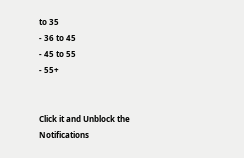to 35
- 36 to 45
- 45 to 55
- 55+


Click it and Unblock the Notifications